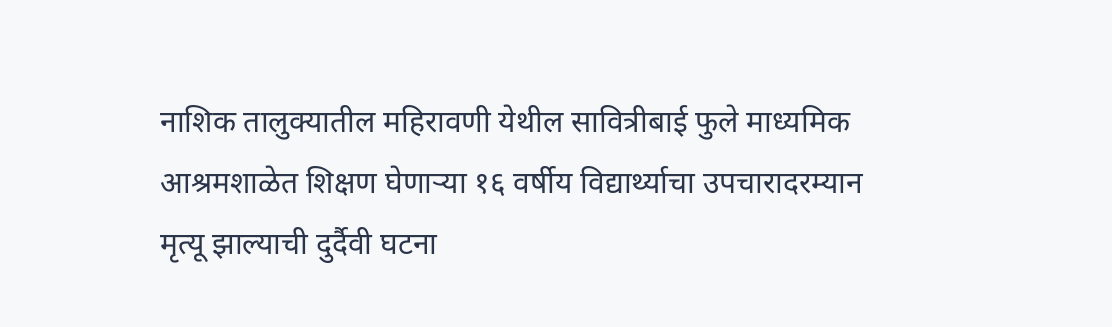नाशिक तालुक्यातील महिरावणी येथील सावित्रीबाई फुले माध्यमिक आश्रमशाळेत शिक्षण घेणाऱ्या १६ वर्षीय विद्यार्थ्याचा उपचारादरम्यान मृत्यू झाल्याची दुर्दैवी घटना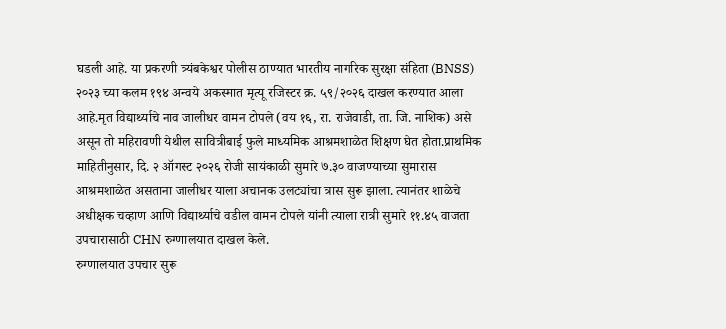घडली आहे. या प्रकरणी त्र्यंबकेश्वर पोलीस ठाण्यात भारतीय नागरिक सुरक्षा संहिता (BNSS) २०२३ च्या कलम १९४ अन्वये अकस्मात मृत्यू रजिस्टर क्र. ५९/२०२६ दाखल करण्यात आला आहे.मृत विद्यार्थ्याचे नाव जालीधर वामन टोपले (वय १६, रा. राजेवाडी, ता. जि. नाशिक) असे असून तो महिरावणी येथील सावित्रीबाई फुले माध्यमिक आश्रमशाळेत शिक्षण घेत होता.प्राथमिक माहितीनुसार, दि. २ ऑगस्ट २०२६ रोजी सायंकाळी सुमारे ७.३० वाजण्याच्या सुमारास आश्रमशाळेत असताना जालीधर याला अचानक उलट्यांचा त्रास सुरू झाला. त्यानंतर शाळेचे अधीक्षक चव्हाण आणि विद्यार्थ्याचे वडील वामन टोपले यांनी त्याला रात्री सुमारे ११.४५ वाजता उपचारासाठी CHN रुग्णालयात दाखल केले.
रुग्णालयात उपचार सुरू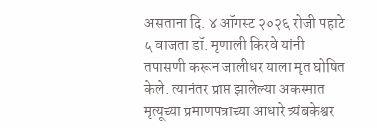असताना दि. ४ ऑगस्ट २०२६ रोजी पहाटे ५ वाजता डॉ. मृणाली किरवे यांनी तपासणी करून जालीधर याला मृत घोषित केले. त्यानंतर प्राप्त झालेल्या अकस्मात मृत्यूच्या प्रमाणपत्राच्या आधारे त्र्यंबकेश्वर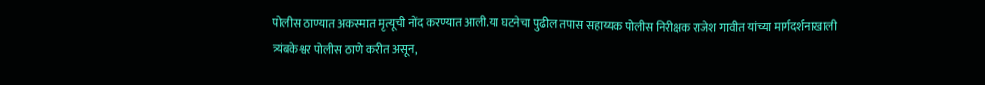पोलीस ठाण्यात अकस्मात मृत्यूची नोंद करण्यात आली.या घटनेचा पुढील तपास सहाय्यक पोलीस निरीक्षक राजेश गावीत यांच्या मार्गदर्शनाखाली त्र्यंबकेश्वर पोलीस ठाणे करीत असून,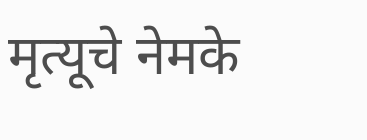मृत्यूचे नेमके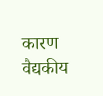कारण वैद्यकीय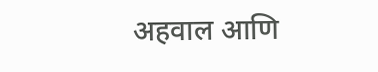अहवाल आणि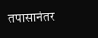तपासानंतर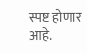स्पष्ट होणार आहे.